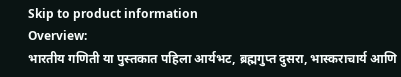Skip to product information
Overview:
भारतीय गणिती या पुस्तकात पहिला आर्यभट, ब्रह्मगुप्त दुसरा, भास्कराचार्य आणि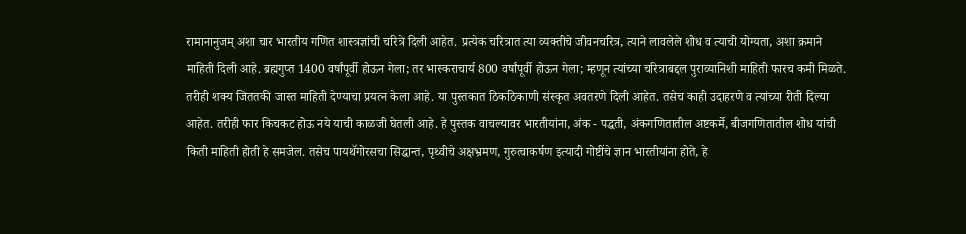रामानानुजम् अशा चार भारतीय गणित शास्त्रज्ञांची चरित्रे दिली आहेत. प्रत्येक चरित्रात त्या व्यक्तीचे जीवनचरित्र, त्याने लावलेले शोध व त्याची योग्यता, अशा क्रमाने माहिती दिली आहे. ब्रह्मगुप्त 1400 वर्षांपूर्वी होऊन गेला; तर भास्कराचार्य 800 वर्षांपूर्वी होऊन गेला; म्हणून त्यांच्या चरित्राबद्दल पुराव्यानिशी माहिती फारच कमी मिळते. तरीही शक्य जिततकी जास्त माहिती देण्याचा प्रयत्न केला आहे. या पुस्तकात ठिकठिकाणी संस्कृत अवतरणे दिली आहेत. तसेच काही उदाहरणे व त्यांच्या रीती दिल्या आहेत. तरीही फार किचकट होऊ नये याची काळजी घेतली आहे. हे पुस्तक वाचल्यावर भारतीयांना, अंक - पद्धती, अंकगणितातील अष्टकर्मे, बीजगणितातील शोध यांची किती माहिती होती हे समजेल. तसेच पायथॅगोरसचा सिद्धान्त, पृथ्वीचे अक्षभ्रमण, गुरुत्वाकर्षण इत्यादी गोष्टींचे ज्ञान भारतीयांना होते, हे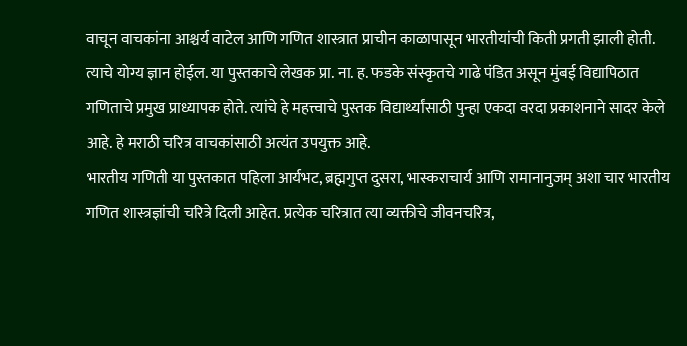वाचून वाचकांना आश्चर्य वाटेल आणि गणित शास्त्रात प्राचीन काळापासून भारतीयांची किती प्रगती झाली होती. त्याचे योग्य ज्ञान होईल. या पुस्तकाचे लेखक प्रा. ना. ह. फडके संस्कृतचे गाढे पंडित असून मुंबई विद्यापिठात गणिताचे प्रमुख प्राध्यापक होते. त्यांचे हे महत्त्वाचे पुस्तक विद्यार्थ्यांसाठी पुन्हा एकदा वरदा प्रकाशनाने सादर केले आहे. हे मराठी चरित्र वाचकांसाठी अत्यंत उपयुक्त आहे.
भारतीय गणिती या पुस्तकात पहिला आर्यभट, ब्रह्मगुप्त दुसरा, भास्कराचार्य आणि रामानानुजम् अशा चार भारतीय गणित शास्त्रज्ञांची चरित्रे दिली आहेत. प्रत्येक चरित्रात त्या व्यक्तीचे जीवनचरित्र,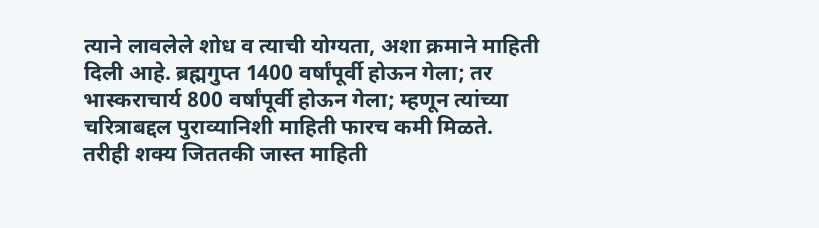त्याने लावलेले शोध व त्याची योग्यता, अशा क्रमाने माहिती दिली आहे. ब्रह्मगुप्त 1400 वर्षांपूर्वी होऊन गेला; तर भास्कराचार्य 800 वर्षांपूर्वी होऊन गेला; म्हणून त्यांच्या चरित्राबद्दल पुराव्यानिशी माहिती फारच कमी मिळते. तरीही शक्य जिततकी जास्त माहिती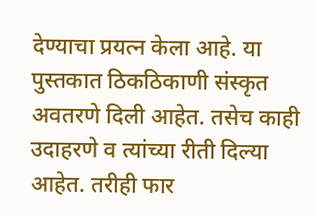देण्याचा प्रयत्न केला आहे. या पुस्तकात ठिकठिकाणी संस्कृत अवतरणे दिली आहेत. तसेच काही उदाहरणे व त्यांच्या रीती दिल्या आहेत. तरीही फार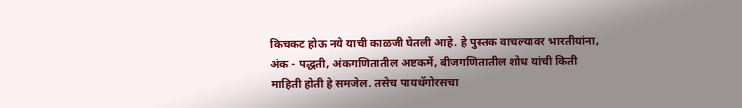किचकट होऊ नये याची काळजी घेतली आहे. हे पुस्तक वाचल्यावर भारतीयांना, अंक - पद्धती, अंकगणितातील अष्टकर्मे, बीजगणितातील शोध यांची किती माहिती होती हे समजेल. तसेच पायथॅगोरसचा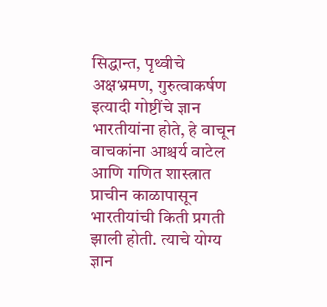सिद्धान्त, पृथ्वीचे अक्षभ्रमण, गुरुत्वाकर्षण इत्यादी गोष्टींचे ज्ञान भारतीयांना होते, हे वाचून वाचकांना आश्चर्य वाटेल आणि गणित शास्त्रात प्राचीन काळापासून भारतीयांची किती प्रगती झाली होती. त्याचे योग्य ज्ञान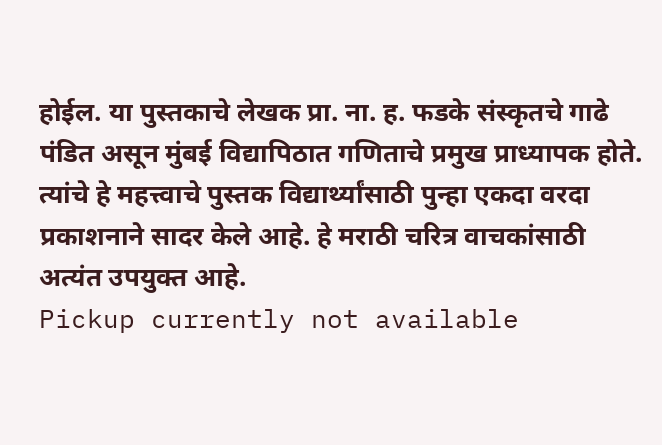होईल. या पुस्तकाचे लेखक प्रा. ना. ह. फडके संस्कृतचे गाढे पंडित असून मुंबई विद्यापिठात गणिताचे प्रमुख प्राध्यापक होते. त्यांचे हे महत्त्वाचे पुस्तक विद्यार्थ्यांसाठी पुन्हा एकदा वरदा प्रकाशनाने सादर केले आहे. हे मराठी चरित्र वाचकांसाठी अत्यंत उपयुक्त आहे.
Pickup currently not available